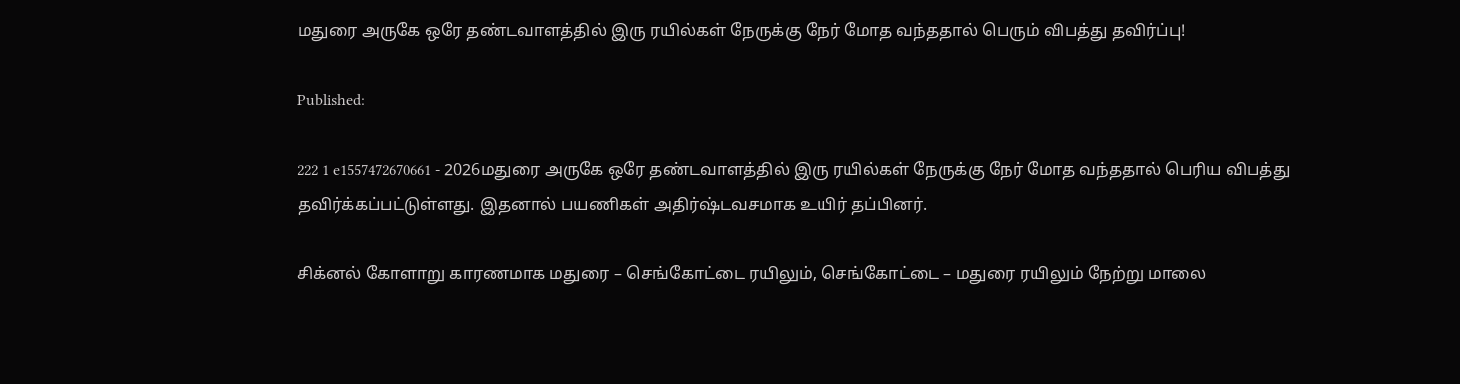மதுரை அருகே ஒரே தண்டவாளத்தில் இரு ரயில்கள் நேருக்கு நேர் மோத வந்ததால் பெரும் விபத்து தவிர்ப்பு!

Published:

222 1 e1557472670661 - 2026மதுரை அருகே ஒரே தண்டவாளத்தில் இரு ரயில்கள் நேருக்கு நேர் மோத வந்ததால் பெரிய விபத்து தவிர்க்கப்பட்டுள்ளது. இதனால் பயணிகள் அதிர்ஷ்டவசமாக உயிர் தப்பினர்.

சிக்னல் கோளாறு காரணமாக மதுரை – செங்கோட்டை ரயிலும், செங்கோட்டை – மதுரை ரயிலும் நேற்று மாலை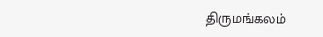திருமங்கலம்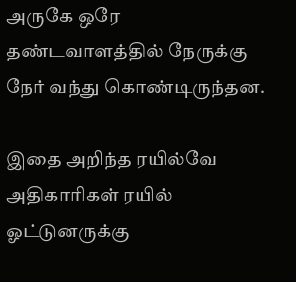அருகே ஒரே தண்டவாளத்தில் நேருக்கு நேர் வந்து கொண்டிருந்தன.

இதை அறிந்த ரயில்வே அதிகாரிகள் ரயில் ஓட்டுனருக்கு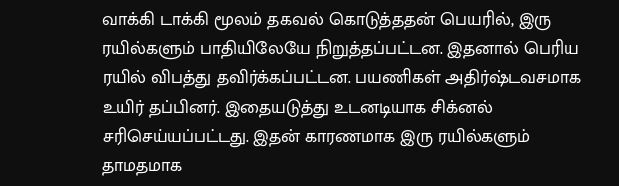வாக்கி டாக்கி மூலம் தகவல் கொடுத்ததன் பெயரில், இரு ரயில்களும் பாதியிலேயே நிறுத்தப்பட்டன. இதனால் பெரிய ரயில் விபத்து தவிர்க்கப்பட்டன. பயணிகள் அதிர்ஷ்டவசமாக உயிர் தப்பினர். இதையடுத்து உடனடியாக சிக்னல் சரிசெய்யப்பட்டது. இதன் காரணமாக இரு ரயில்களும் தாமதமாக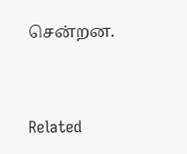சென்றன.



Related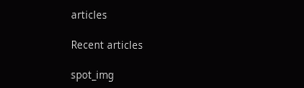articles

Recent articles

spot_img